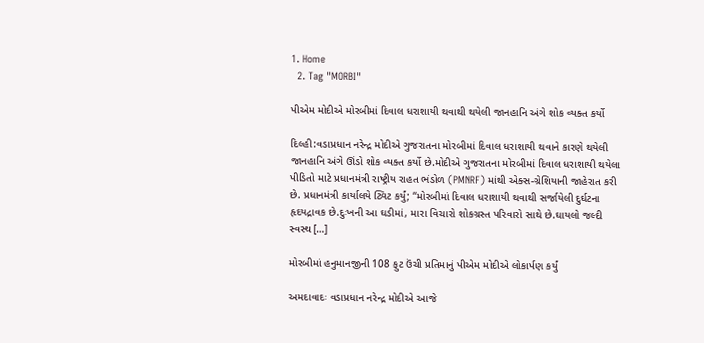1. Home
  2. Tag "MORBI"

પીએમ મોદીએ મોરબીમાં દિવાલ ધરાશાયી થવાથી થયેલી જાનહાનિ અંગે શોક વ્યક્ત કર્યો

દિલ્હી:વડાપ્રધાન નરેન્દ્ર મોદીએ ગુજરાતના મોરબીમાં દિવાલ ધરાશાયી થવાને કારણે થયેલી જાનહાનિ અંગે ઊંડો શોક વ્યક્ત કર્યો છે.મોદીએ ગુજરાતના મોરબીમાં દિવાલ ધરાશાયી થયેલા પીડિતો માટે પ્રધાનમંત્રી રાષ્ટ્રીય રાહત ભંડોળ (PMNRF) માંથી એક્સ-ગ્રેશિયાની જાહેરાત કરી છે. પ્રધાનમંત્રી કાર્યાલયે ટ્વિટ કર્યું; “મોરબીમાં દિવાલ ધરાશાયી થવાથી સર્જાયેલી દુર્ઘટના હૃદયદ્રાવક છે.દુઃખની આ ઘડીમાં, મારા વિચારો શોકગ્રસ્ત પરિવારો સાથે છે.ઘાયલો જલ્દી સ્વસ્થ […]

મોરબીમાં હનુમાનજીની 108 ફુટ ઉંચી પ્રતિમાનું પીએમ મોદીએ લોકાર્પણ કર્યું

અમદાવાદઃ વડાપ્રધાન નરેન્દ્ર મોદીએ આજે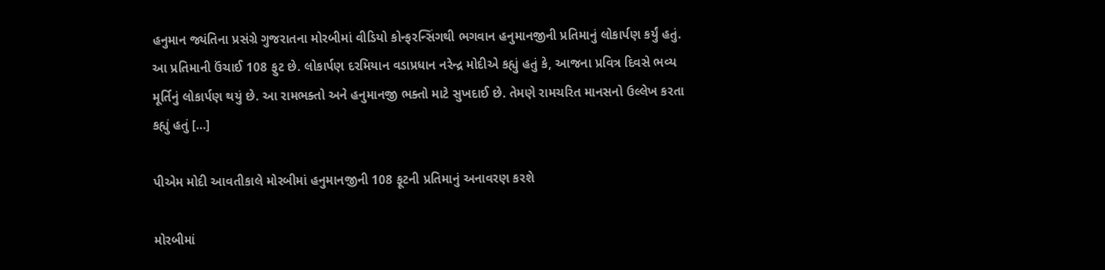હનુમાન જ્યંતિના પ્રસંગ્રે ગુજરાતના મોરબીમાં વીડિયો કોન્ફરન્સિંગથી ભગવાન હનુમાનજીની પ્રતિમાનું લોકાર્પણ કર્યું હતું. આ પ્રતિમાની ઉંચાઈ 108 ફુટ છે. લોકાર્પણ દરમિયાન વડાપ્રધાન નરેન્દ્ર મોદીએ કહ્યું હતું કે, આજના પ્રવિત્ર દિવસે ભવ્ય મૂર્તિનું લોકાર્પણ થયું છે. આ રામભક્તો અને હનુમાનજી ભક્તો માટે સુખદાઈ છે. તેમણે રામચરિત માનસનો ઉલ્લેખ કરતા કહ્યું હતું […]

પીએમ મોદી આવતીકાલે મોરબીમાં હનુમાનજીની 108 ફૂટની પ્રતિમાનું અનાવરણ કરશે

મોરબીમાં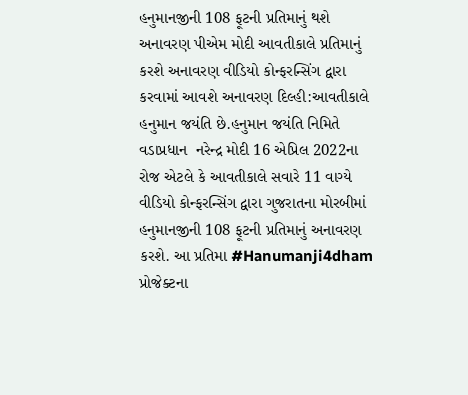હનુમાનજીની 108 ફૂટની પ્રતિમાનું થશે અનાવરણ પીએમ મોદી આવતીકાલે પ્રતિમાનું કરશે અનાવરણ વીડિયો કોન્ફરન્સિંગ દ્વારા કરવામાં આવશે અનાવરણ દિલ્હી:આવતીકાલે હનુમાન જયંતિ છે.હનુમાન જયંતિ નિમિતે વડાપ્રધાન  નરેન્દ્ર મોદી 16 એપ્રિલ 2022ના રોજ એટલે કે આવતીકાલે સવારે 11 વાગ્યે વીડિયો કોન્ફરન્સિંગ દ્વારા ગુજરાતના મોરબીમાં હનુમાનજીની 108 ફૂટની પ્રતિમાનું અનાવરણ કરશે. આ પ્રતિમા #Hanumanji4dham પ્રોજેક્ટના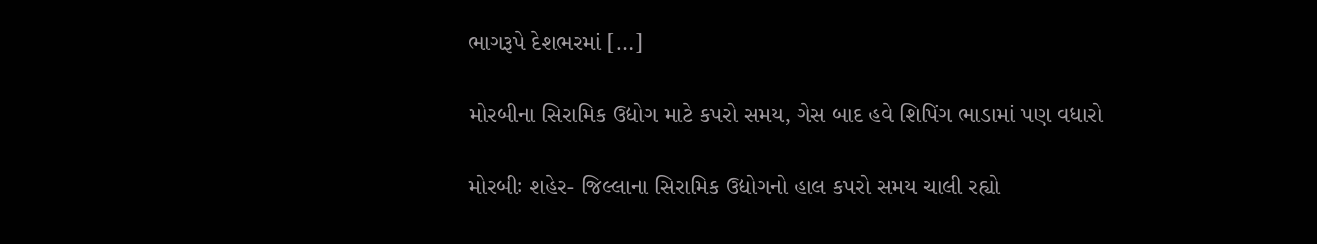ભાગરૂપે દેશભરમાં […]

મોરબીના સિરામિક ઉદ્યોગ માટે કપરો સમય, ગેસ બાદ હવે શિપિંગ ભાડામાં પણ વધારો

મોરબીઃ શહેર- જિલ્લાના સિરામિક ઉદ્યોગનો હાલ કપરો સમય ચાલી રહ્યો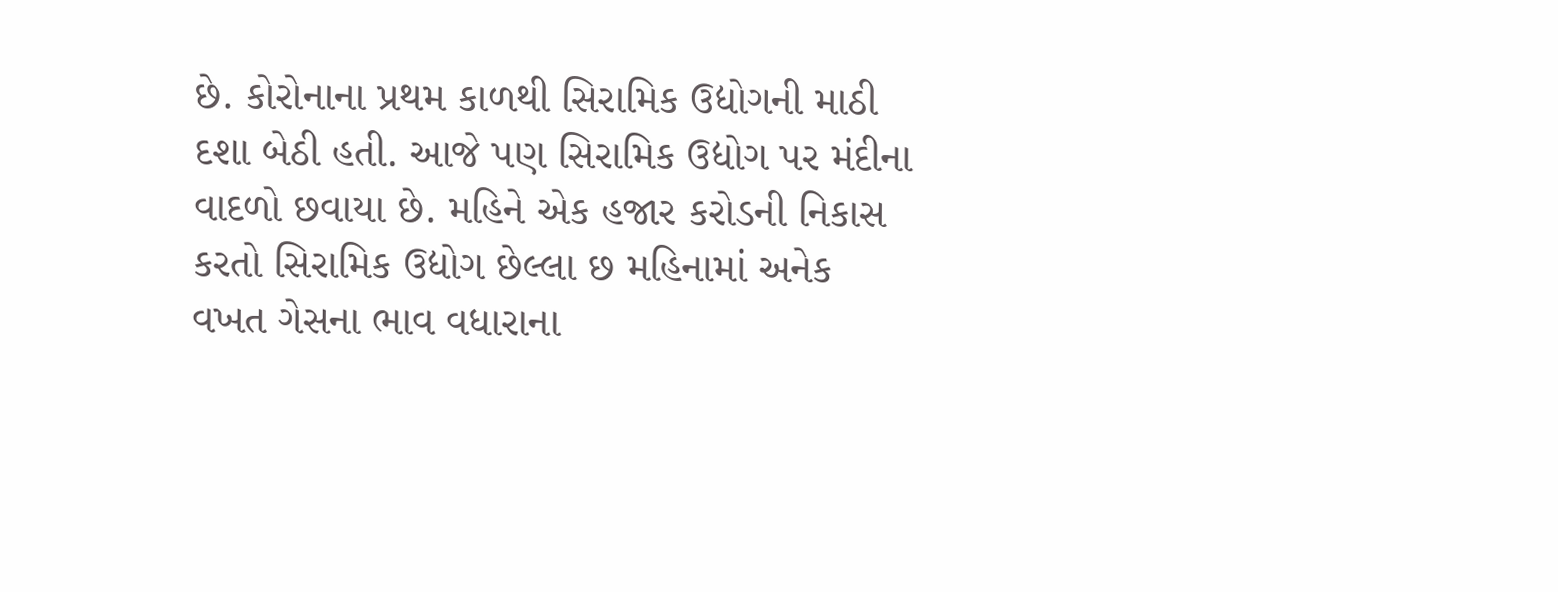છે. કોરોનાના પ્રથમ કાળથી સિરામિક ઉદ્યોગની માઠી દશા બેઠી હતી. આજે પણ સિરામિક ઉદ્યોગ પર મંદીના વાદળો છવાયા છે. મહિને એક હજાર કરોડની નિકાસ કરતો સિરામિક ઉદ્યોગ છેલ્લા છ મહિનામાં અનેક વખત ગેસના ભાવ વધારાના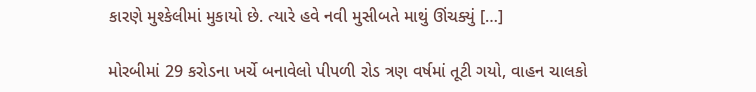કારણે મુશ્કેલીમાં મુકાયો છે. ત્યારે હવે નવી મુસીબતે માથું ઊંચક્યું […]

મોરબીમાં 29 કરોડના ખર્ચે બનાવેલો પીપળી રોડ ત્રણ વર્ષમાં તૂટી ગયો, વાહન ચાલકો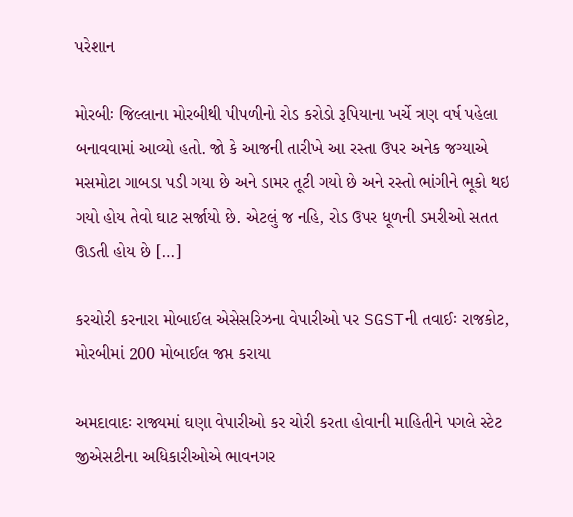પરેશાન

મોરબીઃ જિલ્લાના મોરબીથી પીપળીનો રોડ કરોડો રૂપિયાના ખર્ચે ત્રણ વર્ષ પહેલા બનાવવામાં આવ્યો હતો. જો કે આજની તારીખે આ રસ્તા ઉપર અનેક જગ્યાએ મસમોટા ગાબડા પડી ગયા છે અને ડામર તૂટી ગયો છે અને રસ્તો ભાંગીને ભૂકો થઇ ગયો હોય તેવો ઘાટ સર્જાયો છે. એટલું જ નહિ, રોડ ઉપર ધૂળની ડમરીઓ સતત ઊડતી હોય છે […]

કરચોરી કરનારા મોબાઈલ એસેસરિઝના વેપારીઓ પર SGSTની તવાઈઃ રાજકોટ, મોરબીમાં 200 મોબાઈલ જપ્ત કરાયા

અમદાવાદઃ રાજ્યમાં ઘણા વેપારીઓ કર ચોરી કરતા હોવાની માહિતીને પગલે સ્ટેટ જીએસટીના અધિકારીઓએ ભાવનગર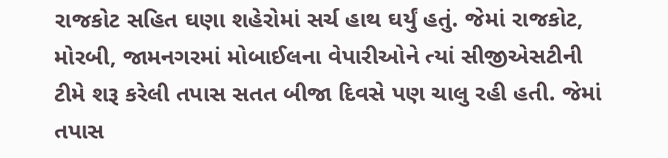રાજકોટ સહિત ઘણા શહેરોમાં સર્ચ હાથ ઘર્યું હતું. જેમાં રાજકોટ, મોરબી, જામનગરમાં મોબાઈલના વેપારીઓને ત્યાં સીજીએસટીની ટીમે શરૂ કરેલી તપાસ સતત બીજા દિવસે પણ ચાલુ રહી હતી. જેમાં તપાસ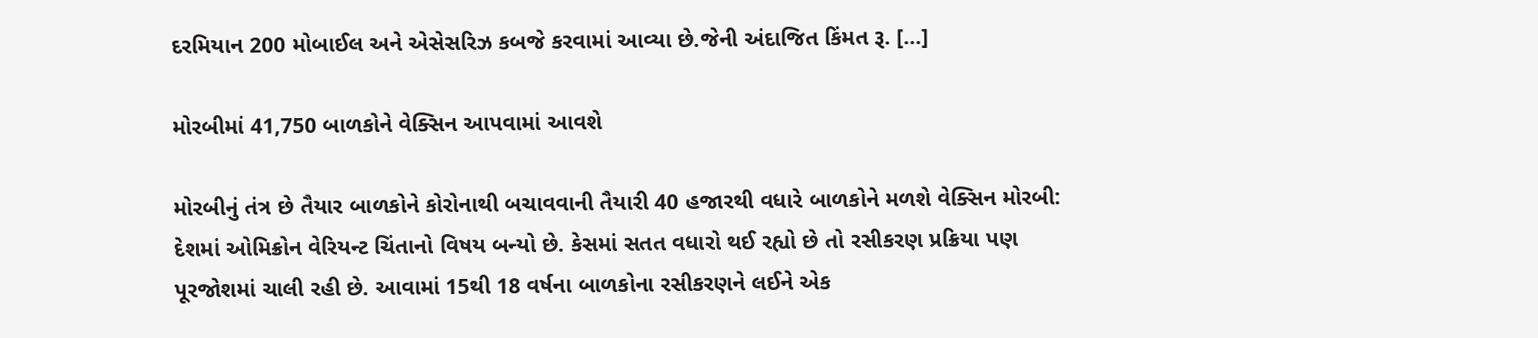દરમિયાન 200 મોબાઈલ અને એસેસરિઝ કબજે કરવામાં આવ્યા છે.જેની અંદાજિત કિંમત રૂ. […]

મોરબીમાં 41,750 બાળકોને વેક્સિન આપવામાં આવશે

મોરબીનું તંત્ર છે તૈયાર બાળકોને કોરોનાથી બચાવવાની તૈયારી 40 હજારથી વધારે બાળકોને મળશે વેક્સિન મોરબી: દેશમાં ઓમિક્રોન વેરિયન્ટ ચિંતાનો વિષય બન્યો છે. કેસમાં સતત વધારો થઈ રહ્યો છે તો રસીકરણ પ્રક્રિયા પણ પૂરજોશમાં ચાલી રહી છે. આવામાં 15થી 18 વર્ષના બાળકોના રસીકરણને લઈને એક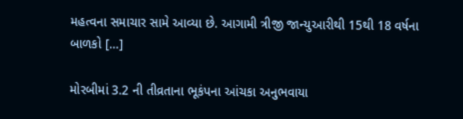મહત્વના સમાચાર સામે આવ્યા છે. આગામી ત્રીજી જાન્યુઆરીથી 15થી 18 વર્ષના બાળકો […]

મોરબીમાં 3.2 ની તીવ્રતાના ભૂકંપના આંચકા અનુભવાયા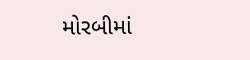મોરબીમાં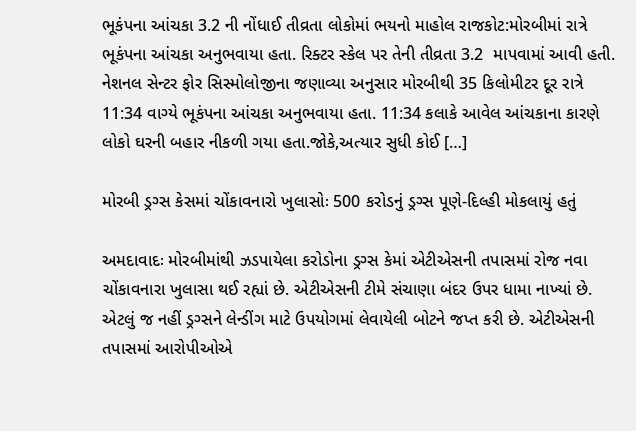ભૂકંપના આંચકા 3.2 ની નોંધાઈ તીવ્રતા લોકોમાં ભયનો માહોલ રાજકોટ:મોરબીમાં રાત્રે ભૂકંપના આંચકા અનુભવાયા હતા. રિક્ટર સ્કેલ પર તેની તીવ્રતા 3.2  માપવામાં આવી હતી. નેશનલ સેન્ટર ફોર સિસ્મોલોજીના જણાવ્યા અનુસાર મોરબીથી 35 કિલોમીટર દૂર રાત્રે 11:34 વાગ્યે ભૂકંપના આંચકા અનુભવાયા હતા. 11:34 કલાકે આવેલ આંચકાના કારણે લોકો ઘરની બહાર નીકળી ગયા હતા.જોકે,અત્યાર સુધી કોઈ […]

મોરબી ડ્રગ્સ કેસમાં ચોંકાવનારો ખુલાસોઃ 500 કરોડનું ડ્રગ્સ પૂણે-દિલ્હી મોકલાયું હતું

અમદાવાદઃ મોરબીમાંથી ઝડપાયેલા કરોડોના ડ્રગ્સ કેમાં એટીએસની તપાસમાં રોજ નવા ચોંકાવનારા ખુલાસા થઈ રહ્યાં છે. એટીએસની ટીમે સંચાણા બંદર ઉપર ધામા નાખ્યાં છે. એટલું જ નહીં ડ્રગ્સને લેન્ડીંગ માટે ઉપયોગમાં લેવાયેલી બોટને જપ્ત કરી છે. એટીએસની તપાસમાં આરોપીઓએ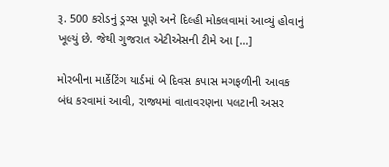રૂ. 500 કરોડનું ડ્રગ્સ પૂણે અને દિલ્હી મોકલવામાં આવ્યું હોવાનું ખૂલ્યું છે. જેથી ગુજરાત એટીએસની ટીમે આ […]

મોરબીના માર્કેટિંગ યાર્ડમાં બે દિવસ કપાસ મગફળીની આવક બંધ કરવામાં આવી, રાજ્યમાં વાતાવરણના પલટાની અસર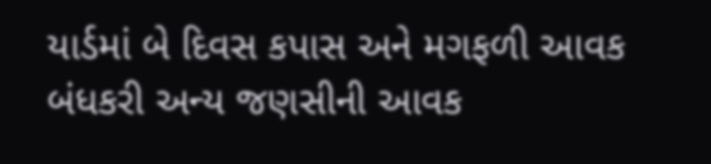યાર્ડમાં બે દિવસ કપાસ અને મગફળી આવક બંધકરી અન્ય જણસીની આવક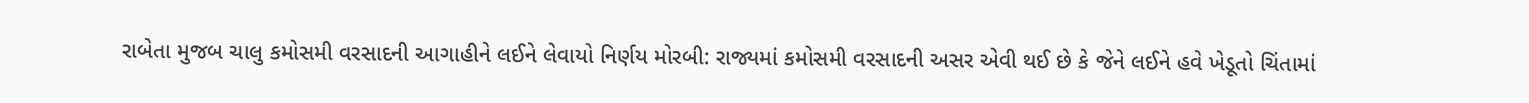રાબેતા મુજબ ચાલુ કમોસમી વરસાદની આગાહીને લઈને લેવાયો નિર્ણય મોરબી: રાજ્યમાં કમોસમી વરસાદની અસર એવી થઈ છે કે જેને લઈને હવે ખેડૂતો ચિંતામાં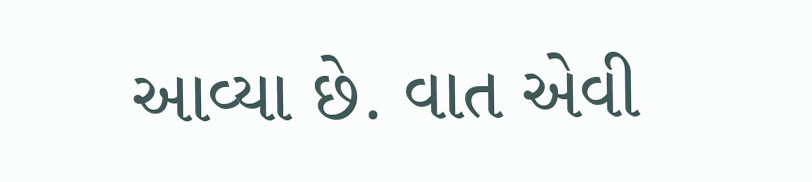આવ્યા છે. વાત એવી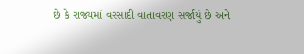છે કે રાજ્યમાં વરસાદી વાતાવરણ સર્જાયું છે અને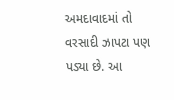અમદાવાદમાં તો વરસાદી ઝાપટા પણ પડ્યા છે. આ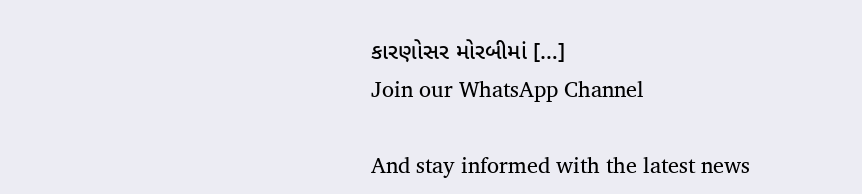કારણોસર મોરબીમાં […]
Join our WhatsApp Channel

And stay informed with the latest news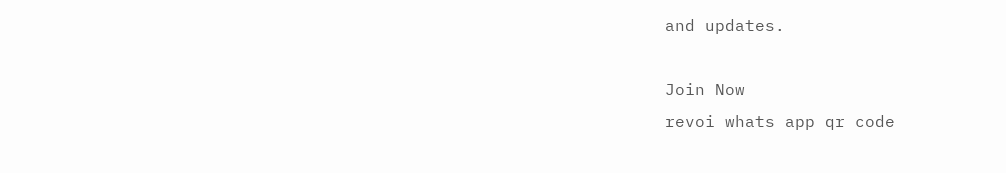and updates.

Join Now
revoi whats app qr code